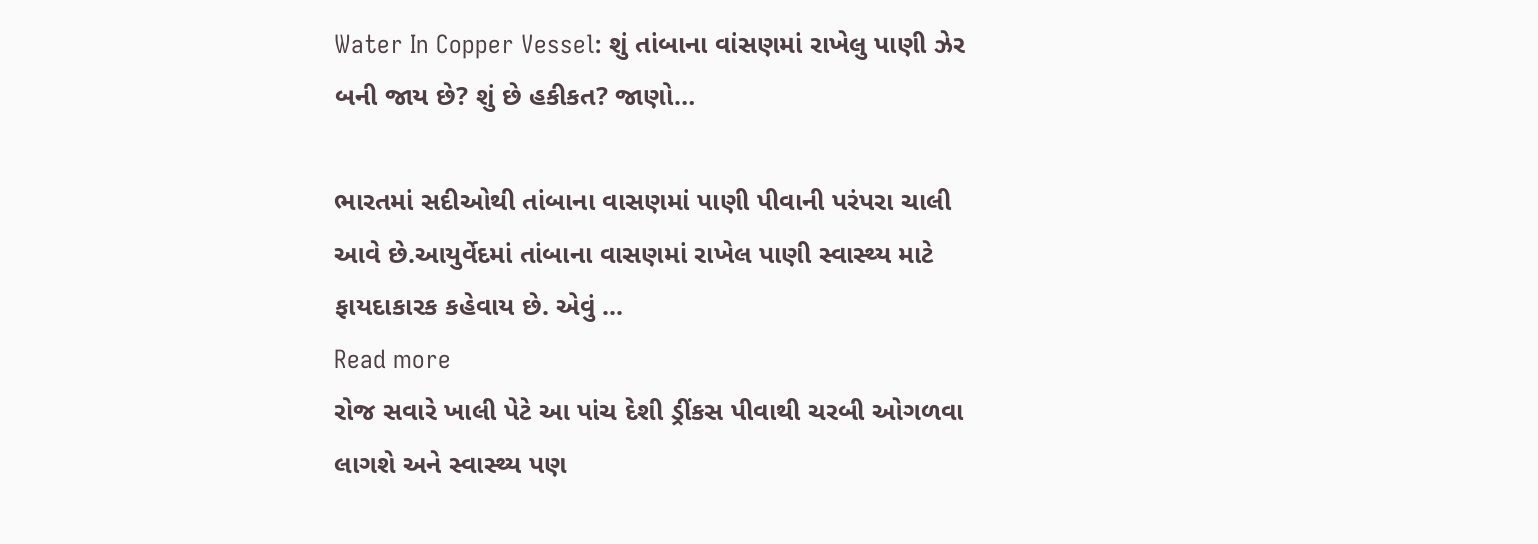Water In Copper Vessel: શું તાંબાના વાંસણમાં રાખેલુ પાણી ઝેર બની જાય છે? શું છે હકીકત? જાણો…

ભારતમાં સદીઓથી તાંબાના વાસણમાં પાણી પીવાની પરંપરા ચાલી આવે છે.આયુર્વેદમાં તાંબાના વાસણમાં રાખેલ પાણી સ્વાસ્થ્ય માટે ફાયદાકારક કહેવાય છે. એવું ...
Read more
રોજ સવારે ખાલી પેટે આ પાંચ દેશી ડ્રીંકસ પીવાથી ચરબી ઓગળવા લાગશે અને સ્વાસ્થ્ય પણ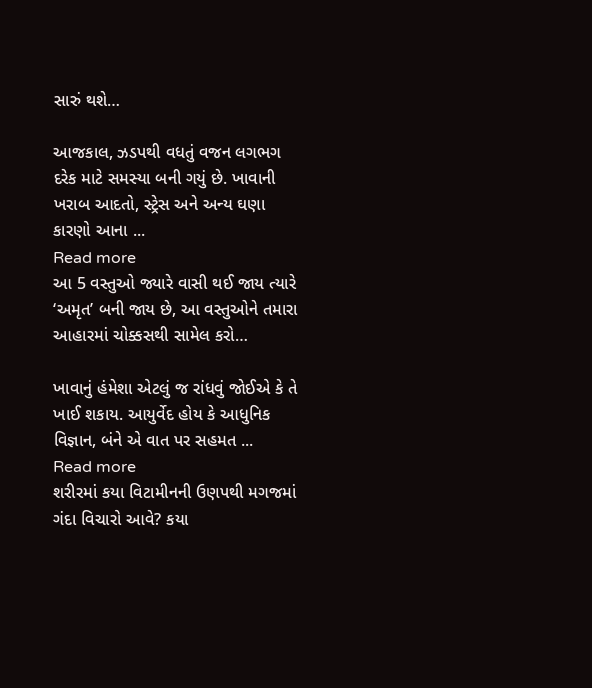સારું થશે…

આજકાલ, ઝડપથી વધતું વજન લગભગ દરેક માટે સમસ્યા બની ગયું છે. ખાવાની ખરાબ આદતો, સ્ટ્રેસ અને અન્ય ઘણા કારણો આના ...
Read more
આ 5 વસ્તુઓ જ્યારે વાસી થઈ જાય ત્યારે ‘અમૃત’ બની જાય છે, આ વસ્તુઓને તમારા આહારમાં ચોક્કસથી સામેલ કરો…

ખાવાનું હંમેશા એટલું જ રાંધવું જોઈએ કે તે ખાઈ શકાય. આયુર્વેદ હોય કે આધુનિક વિજ્ઞાન, બંને એ વાત પર સહમત ...
Read more
શરીરમાં કયા વિટામીનની ઉણપથી મગજમાં ગંદા વિચારો આવે? કયા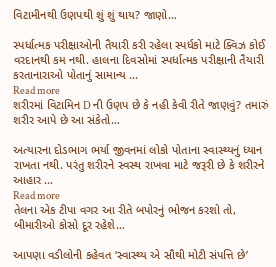વિટામીનથી ઉણપથી શું શું થાય? જાણો…

સ્પર્ધાત્મક પરીક્ષાઓની તૈયારી કરી રહેલા સ્પર્ધકો માટે ક્વિઝ કોઈ વરદાનથી કમ નથી. હાલના દિવસોમાં સ્પર્ધાત્મક પરીક્ષાની તૈયારી કરતાનારાઓ પોતાનું સામાન્ય ...
Read more
શરીરમાં વિટામિન D ની ઉણપ છે કે નહી કેવી રીતે જાણવું? તમારું શરીર આપે છે આ સંકેતો…

અત્યારના દોડભાગ ભર્યા જીવનમાં લોકો પોતાના સ્વાસ્થ્યનું ધ્યાન રાખતા નથી. પરંતુ શરીરને સ્વસ્થ રાખવા માટે જરૂરી છે કે શરીરને આહાર ...
Read more
તેલના એક ટીપા વગર આ રીતે બપોરનું ભોજન કરશો તો, બીમારીઓ કોસો દૂર રહેશે…

આપણા વડીલોની કહેવત ‘સ્વાસ્થ્ય એ સૌથી મોટી સંપત્તિ છે’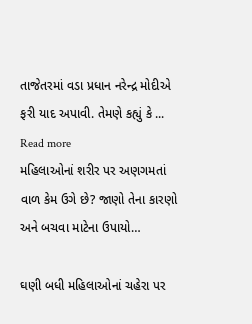તાજેતરમાં વડા પ્રધાન નરેન્દ્ર મોદીએ ફરી યાદ અપાવી. તેમણે કહ્યું કે ...
Read more
મહિલાઓનાં શરીર પર અણગમતાં વાળ કેમ ઉગે છે? જાણો તેના કારણો અને બચવા માટેના ઉપાયો…

ઘણી બધી મહિલાઓનાં ચહેરા પર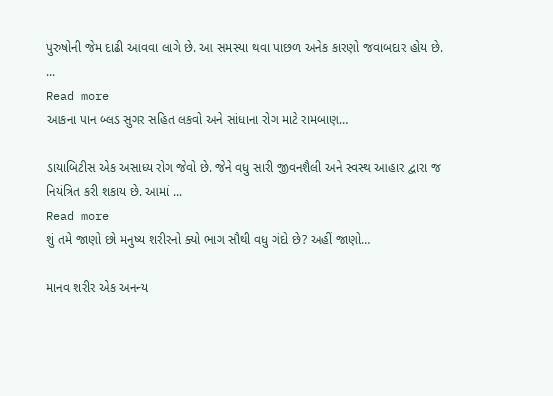પુરુષોની જેમ દાઢી આવવા લાગે છે. આ સમસ્યા થવા પાછળ અનેક કારણો જવાબદાર હોય છે. ...
Read more
આકના પાન બ્લડ સુગર સહિત લકવો અને સાંધાના રોગ માટે રામબાણ…

ડાયાબિટીસ એક અસાધ્ય રોગ જેવો છે. જેને વધુ સારી જીવનશૈલી અને સ્વસ્થ આહાર દ્વારા જ નિયંત્રિત કરી શકાય છે. આમાં ...
Read more
શું તમે જાણો છો મનુષ્ય શરીરનો ક્યો ભાગ સૌથી વધુ ગંદો છે? અહીં જાણો…

માનવ શરીર એક અનન્ય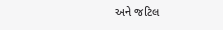અને જટિલ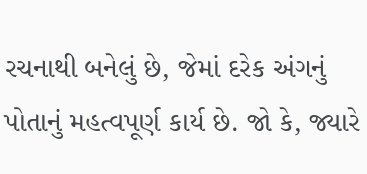રચનાથી બનેલું છે, જેમાં દરેક અંગનું પોતાનું મહત્વપૂર્ણ કાર્ય છે. જો કે, જ્યારે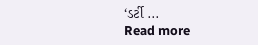‘ડર્ટી ...
Read more